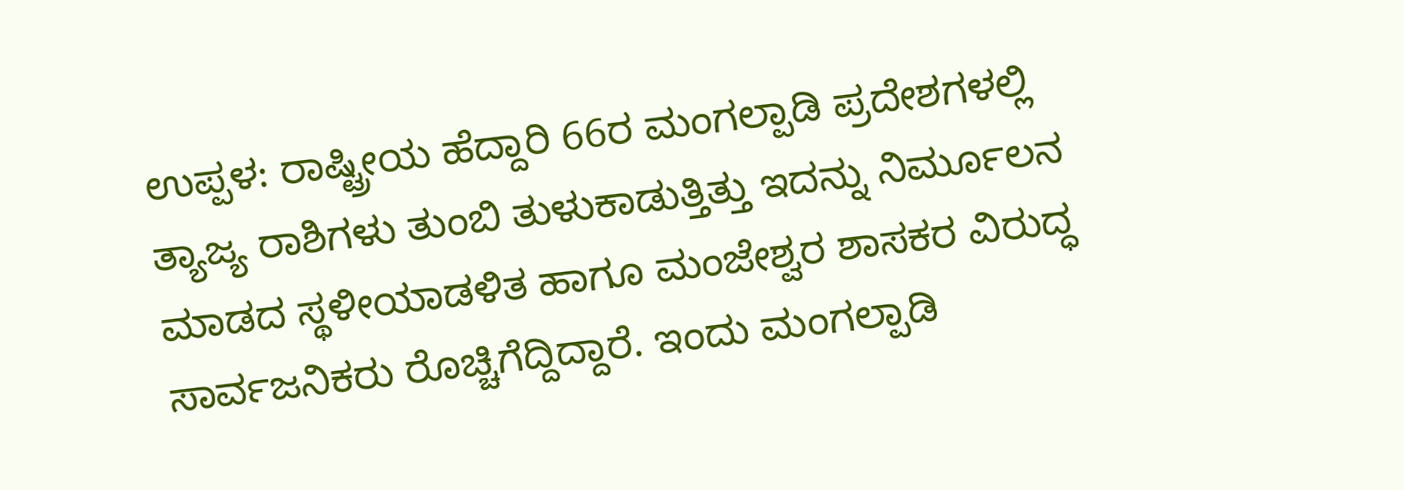ಉಪ್ಪಳ: ರಾಷ್ಟ್ರೀಯ ಹೆದ್ದಾರಿ 66ರ ಮಂಗಲ್ಪಾಡಿ ಪ್ರದೇಶಗಳಲ್ಲಿ ತ್ಯಾಜ್ಯ ರಾಶಿಗಳು ತುಂಬಿ ತುಳುಕಾಡುತ್ತಿತ್ತು ಇದನ್ನು ನಿರ್ಮೂಲನ ಮಾಡದ ಸ್ಥಳೀಯಾಡಳಿತ ಹಾಗೂ ಮಂಜೇಶ್ವರ ಶಾಸಕರ ವಿರುದ್ಧ ಸಾರ್ವಜನಿಕರು ರೊಚ್ಚಿಗೆದ್ದಿದ್ದಾರೆ. ಇಂದು ಮಂಗಲ್ಪಾಡಿ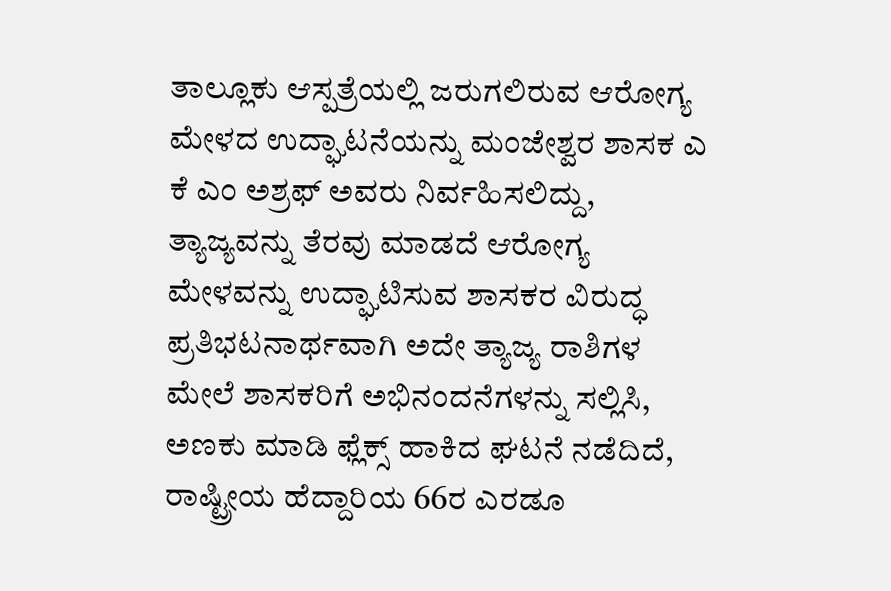ತಾಲ್ಲೂಕು ಆಸ್ಪತ್ರೆಯಲ್ಲಿ ಜರುಗಲಿರುವ ಆರೋಗ್ಯ ಮೇಳದ ಉದ್ಘಾಟನೆಯನ್ನು ಮಂಜೇಶ್ವರ ಶಾಸಕ ಎ ಕೆ ಎಂ ಅಶ್ರಫ್ ಅವರು ನಿರ್ವಹಿಸಲಿದ್ದು, ತ್ಯಾಜ್ಯವನ್ನು ತೆರವು ಮಾಡದೆ ಆರೋಗ್ಯ ಮೇಳವನ್ನು ಉದ್ಘಾಟಿಸುವ ಶಾಸಕರ ವಿರುದ್ಧ ಪ್ರತಿಭಟನಾರ್ಥವಾಗಿ ಅದೇ ತ್ಯಾಜ್ಯ ರಾಶಿಗಳ ಮೇಲೆ ಶಾಸಕರಿಗೆ ಅಭಿನಂದನೆಗಳನ್ನು ಸಲ್ಲಿಸಿ, ಅಣಕು ಮಾಡಿ ಫ್ಲೆಕ್ಸ್ ಹಾಕಿದ ಘಟನೆ ನಡೆದಿದೆ, ರಾಷ್ಟ್ರೀಯ ಹೆದ್ದಾರಿಯ 66ರ ಎರಡೂ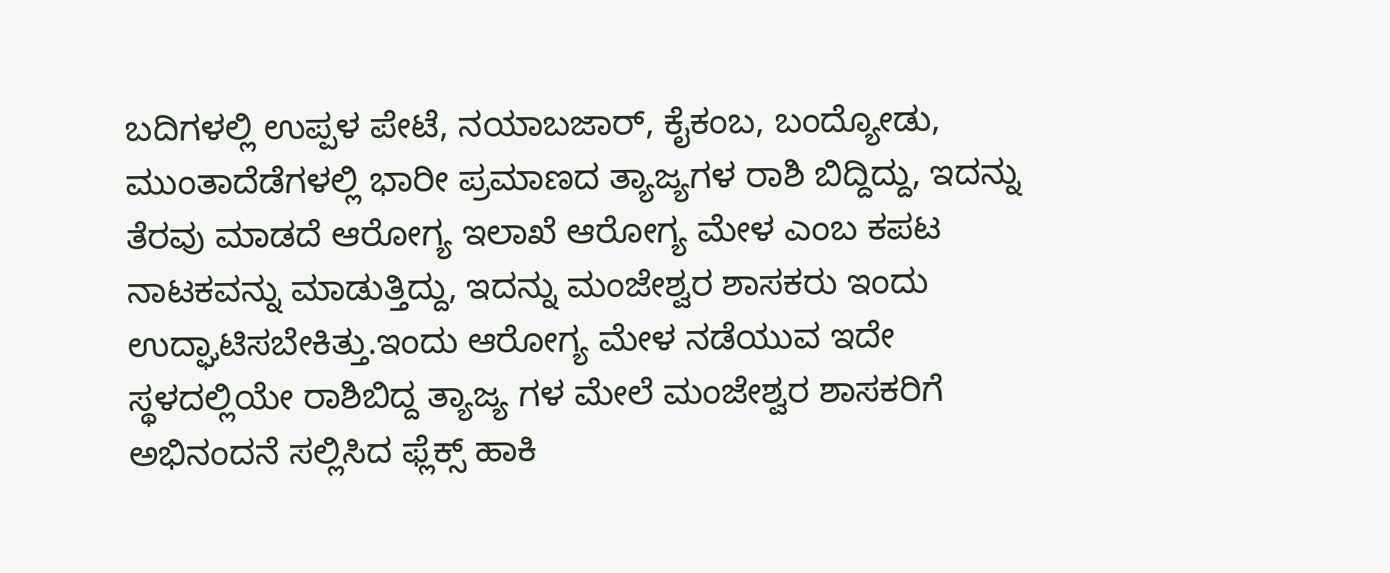ಬದಿಗಳಲ್ಲಿ ಉಪ್ಪಳ ಪೇಟೆ, ನಯಾಬಜಾರ್, ಕೈಕಂಬ, ಬಂದ್ಯೋಡು, ಮುಂತಾದೆಡೆಗಳಲ್ಲಿ ಭಾರೀ ಪ್ರಮಾಣದ ತ್ಯಾಜ್ಯಗಳ ರಾಶಿ ಬಿದ್ದಿದ್ದು, ಇದನ್ನು ತೆರವು ಮಾಡದೆ ಆರೋಗ್ಯ ಇಲಾಖೆ ಆರೋಗ್ಯ ಮೇಳ ಎಂಬ ಕಪಟ ನಾಟಕವನ್ನು ಮಾಡುತ್ತಿದ್ದು, ಇದನ್ನು ಮಂಜೇಶ್ವರ ಶಾಸಕರು ಇಂದು ಉದ್ಘಾಟಿಸಬೇಕಿತ್ತು.ಇಂದು ಆರೋಗ್ಯ ಮೇಳ ನಡೆಯುವ ಇದೇ ಸ್ಥಳದಲ್ಲಿಯೇ ರಾಶಿಬಿದ್ದ ತ್ಯಾಜ್ಯ ಗಳ ಮೇಲೆ ಮಂಜೇಶ್ವರ ಶಾಸಕರಿಗೆ ಅಭಿನಂದನೆ ಸಲ್ಲಿಸಿದ ಫ್ಲೆಕ್ಸ್ ಹಾಕಿ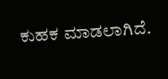ಕುಹಕ ಮಾಡಲಾಗಿದೆ.